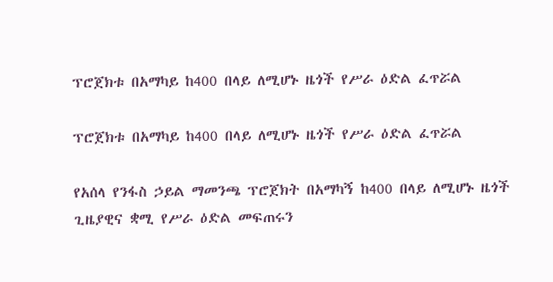ፕሮጀክቱ በአማካይ ከ400 በላይ ለሚሆኑ ዜጎች የሥራ ዕድል ፈጥሯል

ፕሮጀክቱ በአማካይ ከ400 በላይ ለሚሆኑ ዜጎች የሥራ ዕድል ፈጥሯል

የአሰላ የንፋስ ኃይል ማመንጫ ፕሮጀክት በአማካኝ ከ400 በላይ ለሚሆኑ ዜጎች ጊዜያዊና ቋሚ የሥራ ዕድል መፍጠሩን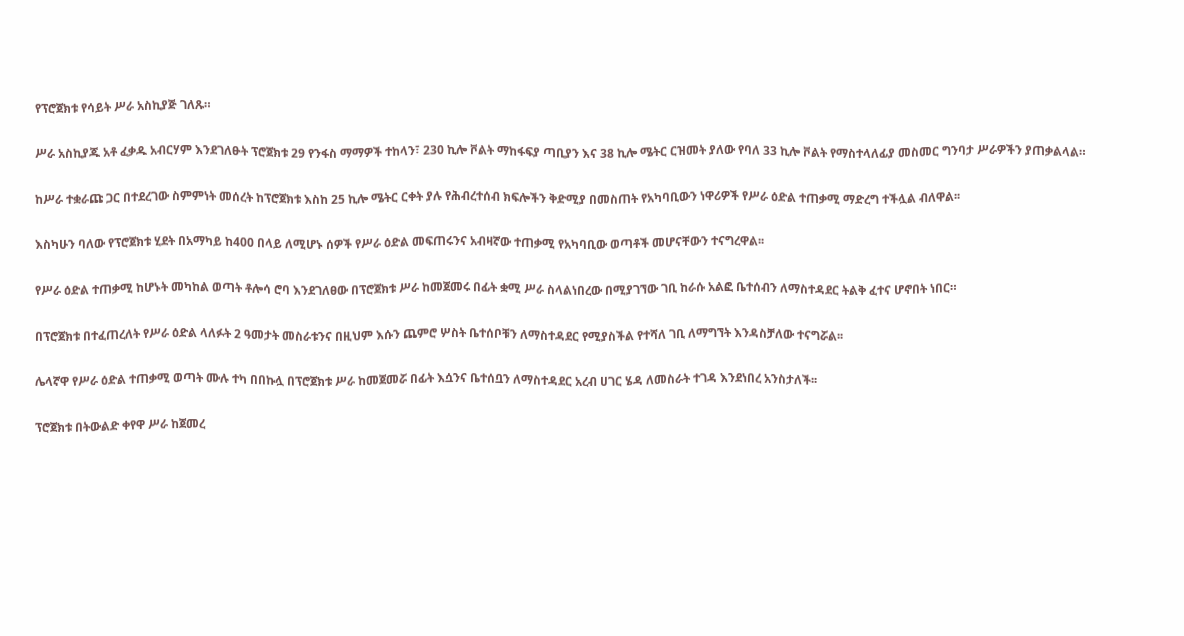የፕሮጀክቱ የሳይት ሥራ አስኪያጅ ገለጹ።

ሥራ አስኪያጁ አቶ ፈቃዱ አብርሃም እንደገለፁት ፕሮጀክቱ 29 የንፋስ ማማዎች ተከላን፣ 230 ኪሎ ቮልት ማከፋፍያ ጣቢያን እና 38 ኪሎ ሜትር ርዝመት ያለው የባለ 33 ኪሎ ቮልት የማስተላለፊያ መስመር ግንባታ ሥራዎችን ያጠቃልላል።

ከሥራ ተቋራጩ ጋር በተደረገው ስምምነት መሰረት ከፕሮጀክቱ እስከ 25 ኪሎ ሜትር ርቀት ያሉ የሕብረተሰብ ክፍሎችን ቅድሚያ በመስጠት የአካባቢውን ነዋሪዎች የሥራ ዕድል ተጠቃሚ ማድረግ ተችሏል ብለዋል፡፡

እስካሁን ባለው የፕሮጀክቱ ሂደት በአማካይ ከ400 በላይ ለሚሆኑ ሰዎች የሥራ ዕድል መፍጠሩንና አብዛኛው ተጠቃሚ የአካባቢው ወጣቶች መሆናቸውን ተናግረዋል፡፡

የሥራ ዕድል ተጠቃሚ ከሆኑት መካከል ወጣት ቶሎሳ ሮባ እንደገለፀው በፕሮጀክቱ ሥራ ከመጀመሩ በፊት ቋሚ ሥራ ስላልነበረው በሚያገኘው ገቢ ከራሱ አልፎ ቤተሰብን ለማስተዳደር ትልቅ ፈተና ሆኖበት ነበር።

በፕሮጀክቱ በተፈጠረለት የሥራ ዕድል ላለፉት 2 ዓመታት መስራቱንና በዚህም እሱን ጨምሮ ሦስት ቤተሰቦቹን ለማስተዳደር የሚያስችል የተሻለ ገቢ ለማግኘት እንዳስቻለው ተናግሯል፡፡

ሌላኛዋ የሥራ ዕድል ተጠቃሚ ወጣት ሙሉ ተካ በበኩሏ በፕሮጀክቱ ሥራ ከመጀመሯ በፊት እሷንና ቤተሰቧን ለማስተዳደር አረብ ሀገር ሄዳ ለመስራት ተገዳ እንደነበረ አንስታለች፡፡

ፕሮጀክቱ በትውልድ ቀየዋ ሥራ ከጀመረ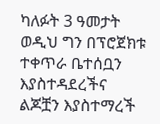ካለፉት 3 ዓመታት ወዲህ ግን በፕሮጀክቱ ተቀጥራ ቤተሰቧን እያስተዳደረችና ልጆቿን እያስተማረች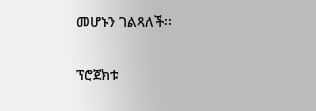መሆኑን ገልጻለች፡፡

ፕሮጀክቱ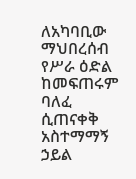ለአካባቢው ማህበረሰብ የሥራ ዕድል ከመፍጠሩም ባለፈ ሲጠናቀቅ አስተማማኝ ኃይል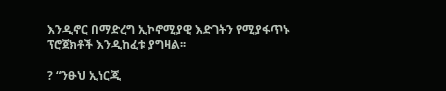እንዲኖር በማድረግ ኢኮኖሚያዊ እድገትን የሚያፋጥኑ ፕሮጀክቶች እንዲከፈቱ ያግዛል፡፡

? “ንፁህ ኢነርጂ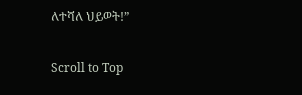ለተሻለ ህይወት!”

Scroll to Top